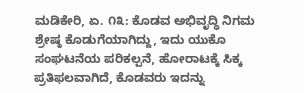ಮಡಿಕೇರಿ, ಏ. ೧೩: ಕೊಡವ ಅಭಿವೃದ್ಧಿ ನಿಗಮ ಶ್ರೇಷ್ಠ ಕೊಡುಗೆಯಾಗಿದ್ದು, ಇದು ಯುಕೊ ಸಂಘಟನೆಯ ಪರಿಕಲ್ಪನೆ, ಹೋರಾಟಕ್ಕೆ ಸಿಕ್ಕ ಪ್ರತಿಫಲವಾಗಿದೆ, ಕೊಡವರು ಇದನ್ನು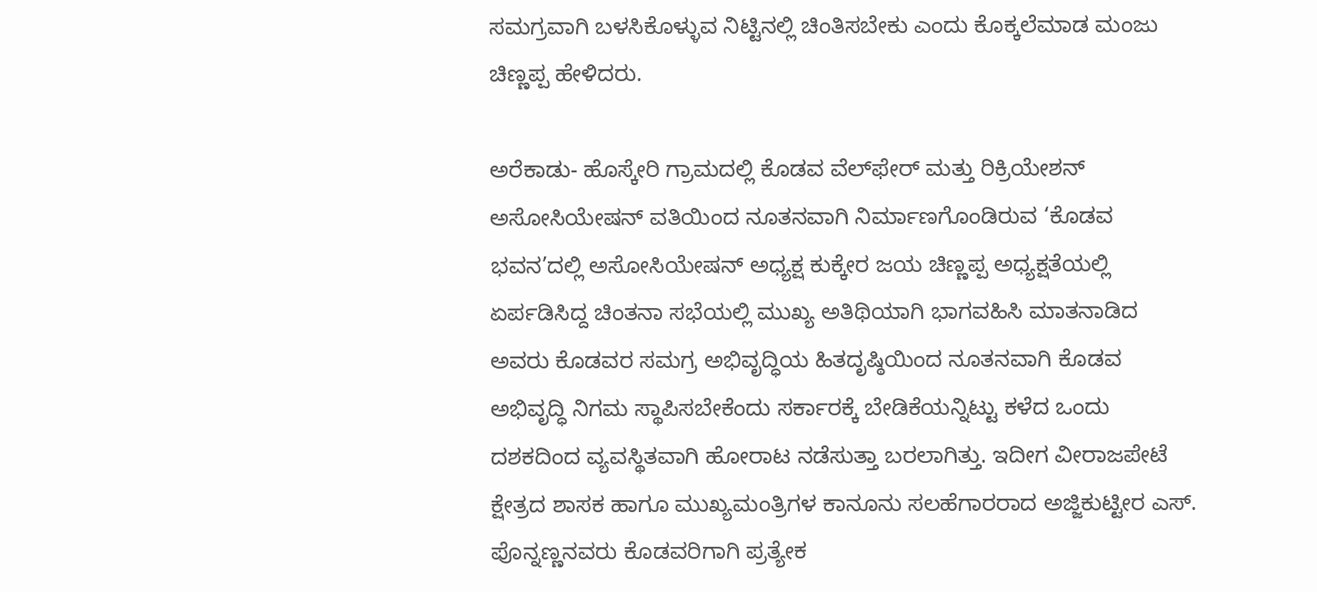ಸಮಗ್ರವಾಗಿ ಬಳಸಿಕೊಳ್ಳುವ ನಿಟ್ಟಿನಲ್ಲಿ ಚಿಂತಿಸಬೇಕು ಎಂದು ಕೊಕ್ಕಲೆಮಾಡ ಮಂಜು ಚಿಣ್ಣಪ್ಪ ಹೇಳಿದರು.

ಅರೆಕಾಡು- ಹೊಸ್ಕೇರಿ ಗ್ರಾಮದಲ್ಲಿ ಕೊಡವ ವೆಲ್‌ಫೇರ್ ಮತ್ತು ರಿಕ್ರಿಯೇಶನ್ ಅಸೋಸಿಯೇಷನ್ ವತಿಯಿಂದ ನೂತನವಾಗಿ ನಿರ್ಮಾಣಗೊಂಡಿರುವ ‘ಕೊಡವ ಭವನ’ದಲ್ಲಿ ಅಸೋಸಿಯೇಷನ್ ಅಧ್ಯಕ್ಷ ಕುಕ್ಕೇರ ಜಯ ಚಿಣ್ಣಪ್ಪ ಅಧ್ಯಕ್ಷತೆಯಲ್ಲಿ ಏರ್ಪಡಿಸಿದ್ದ ಚಿಂತನಾ ಸಭೆಯಲ್ಲಿ ಮುಖ್ಯ ಅತಿಥಿಯಾಗಿ ಭಾಗವಹಿಸಿ ಮಾತನಾಡಿದ ಅವರು ಕೊಡವರ ಸಮಗ್ರ ಅಭಿವೃದ್ಧಿಯ ಹಿತದೃಷ್ಠಿಯಿಂದ ನೂತನವಾಗಿ ಕೊಡವ ಅಭಿವೃದ್ಧಿ ನಿಗಮ ಸ್ಥಾಪಿಸಬೇಕೆಂದು ಸರ್ಕಾರಕ್ಕೆ ಬೇಡಿಕೆಯನ್ನಿಟ್ಟು ಕಳೆದ ಒಂದು ದಶಕದಿಂದ ವ್ಯವಸ್ಥಿತವಾಗಿ ಹೋರಾಟ ನಡೆಸುತ್ತಾ ಬರಲಾಗಿತ್ತು. ಇದೀಗ ವೀರಾಜಪೇಟೆ ಕ್ಷೇತ್ರದ ಶಾಸಕ ಹಾಗೂ ಮುಖ್ಯಮಂತ್ರಿಗಳ ಕಾನೂನು ಸಲಹೆಗಾರರಾದ ಅಜ್ಜಿಕುಟ್ಟೀರ ಎಸ್. ಪೊನ್ನಣ್ಣನವರು ಕೊಡವರಿಗಾಗಿ ಪ್ರತ್ಯೇಕ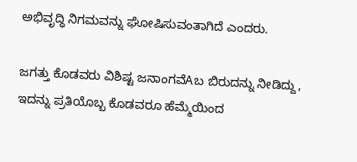ಅಭಿವೃದ್ಧಿ ನಿಗಮವನ್ನು ಘೋಷಿಸುವಂತಾಗಿದೆ ಎಂದರು.

ಜಗತ್ತು ಕೊಡವರು ವಿಶಿಷ್ಟ ಜನಾಂಗವೆAಬ ಬಿರುದನ್ನು ನೀಡಿದ್ದು, ಇದನ್ನು ಪ್ರತಿಯೊಬ್ಬ ಕೊಡವರೂ ಹೆಮ್ಮೆಯಿಂದ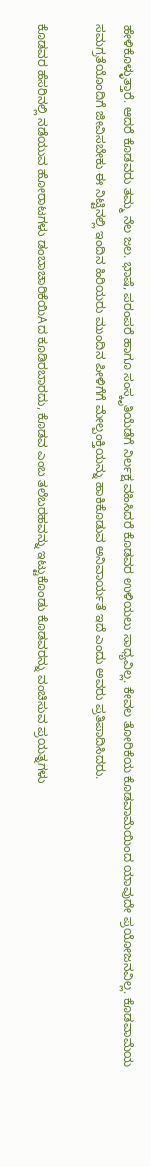ಹೇಳಿಕೊಳ್ಳುತ್ತಾರೆ. ಆದರೆ ಕೊಡವರು ತಮ್ಮ ನೆಲ ಜಲ. ಭಾಷೆ, ಪರಂಪರೆ ಹಾಗೂ ಸಂಸ್ಕೃತಿಯೆಡೆಗೆ ನಿರ್ಲಕ್ಷ ವಹಿಸಿದರೆ ಕೊಡವರ ಉಳಿಯಲು ಸಾಧ್ಯವಿಲ್ಲ. ಕೇವಲ ತೋರಿಕೆಯ ಕೊಡವಾಮೆಯಿಂದ ಯಾವುದೇ ಪ್ರಯೋಜನವಿಲ್ಲ. ಕೊಡವಾಮೆಯ ಸಮಗ್ರತೆಯೊಂದಿಗೆ ಜೀವಿಸಬೇಕು ಈ ನಿಟ್ಟಿನಲ್ಲಿ ಇಂದಿನ ಹಿರಿಯರು ಮುಂದಿನ ಪೀಳಿಗೆಗೆ ಮೇಲ್ಪಂಕ್ತಿಯನ್ನು ಹಾಕಿಕೊಡುವ ಅನಿವಾರ್ಯತೆ ಇದೆ ಎಂದು ಅವರು ಪ್ರತಿಪಾದಿಸಿದರು.

ಕೊಡವರ ಹೆಸರಿನಲ್ಲಿ ನಡೆಯುವ ಹೋರಾಟಗಳು ಡಂಬಾಚಾರಿಕೆಯಿAದ ಕೂಡಿರಬಾರದು, ಕೊಡವ ಎಂಬ ತಲೆಬರಹವನ್ನು ಇಟ್ಟುಕೊಂಡು ಕೊಡವರನ್ನು ವಂಚಿಸುವ ಪ್ರಯತ್ನಗಳು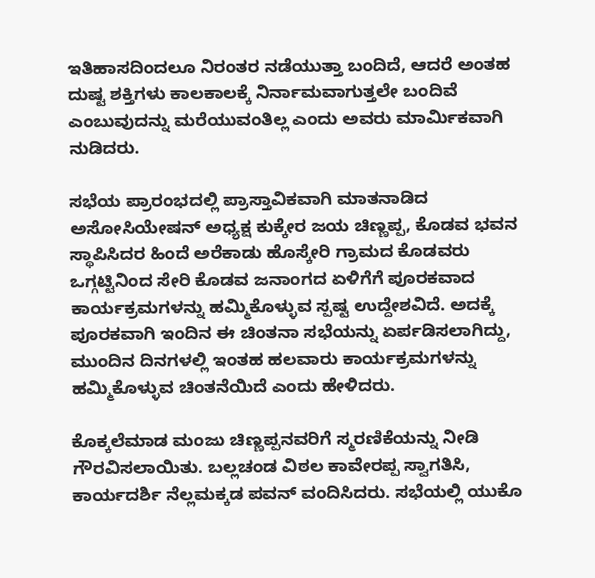ಇತಿಹಾಸದಿಂದಲೂ ನಿರಂತರ ನಡೆಯುತ್ತಾ ಬಂದಿದೆ, ಆದರೆ ಅಂತಹ ದುಷ್ಟ ಶಕ್ತಿಗಳು ಕಾಲಕಾಲಕ್ಕೆ ನಿರ್ನಾಮವಾಗುತ್ತಲೇ ಬಂದಿವೆ ಎಂಬುವುದನ್ನು ಮರೆಯುವಂತಿಲ್ಲ ಎಂದು ಅವರು ಮಾರ್ಮಿಕವಾಗಿ ನುಡಿದರು.

ಸಭೆಯ ಪ್ರಾರಂಭದಲ್ಲಿ ಪ್ರಾಸ್ತಾವಿಕವಾಗಿ ಮಾತನಾಡಿದ ಅಸೋಸಿಯೇಷನ್ ಅಧ್ಯಕ್ಷ ಕುಕ್ಕೇರ ಜಯ ಚಿಣ್ಣಪ್ಪ, ಕೊಡವ ಭವನ ಸ್ಥಾಪಿಸಿದರ ಹಿಂದೆ ಅರೆಕಾಡು ಹೊಸ್ಕೇರಿ ಗ್ರಾಮದ ಕೊಡವರು ಒಗ್ಗಟ್ಟಿನಿಂದ ಸೇರಿ ಕೊಡವ ಜನಾಂಗದ ಏಳಿಗೆಗೆ ಪೂರಕವಾದ ಕಾರ್ಯಕ್ರಮಗಳನ್ನು ಹಮ್ಮಿಕೊಳ್ಳುವ ಸ್ಪಷ್ಟ ಉದ್ದೇಶವಿದೆ. ಅದಕ್ಕೆ ಪೂರಕವಾಗಿ ಇಂದಿನ ಈ ಚಿಂತನಾ ಸಭೆಯನ್ನು ಏರ್ಪಡಿಸಲಾಗಿದ್ದು, ಮುಂದಿನ ದಿನಗಳಲ್ಲಿ ಇಂತಹ ಹಲವಾರು ಕಾರ್ಯಕ್ರಮಗಳನ್ನು ಹಮ್ಮಿಕೊಳ್ಳುವ ಚಿಂತನೆಯಿದೆ ಎಂದು ಹೇಳಿದರು.

ಕೊಕ್ಕಲೆಮಾಡ ಮಂಜು ಚಿಣ್ಣಪ್ಪನವರಿಗೆ ಸ್ಮರಣಿಕೆಯನ್ನು ನೀಡಿ ಗೌರವಿಸಲಾಯಿತು. ಬಲ್ಲಚಂಡ ವಿಠಲ ಕಾವೇರಪ್ಪ ಸ್ವಾಗತಿಸಿ, ಕಾರ್ಯದರ್ಶಿ ನೆಲ್ಲಮಕ್ಕಡ ಪವನ್ ವಂದಿಸಿದರು. ಸಭೆಯಲ್ಲಿ ಯುಕೊ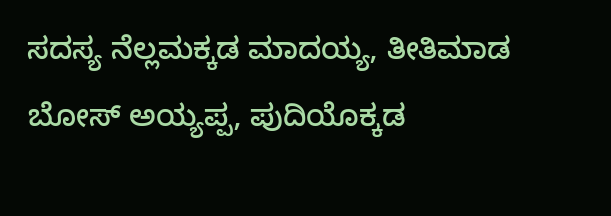ಸದಸ್ಯ ನೆಲ್ಲಮಕ್ಕಡ ಮಾದಯ್ಯ, ತೀತಿಮಾಡ ಬೋಸ್ ಅಯ್ಯಪ್ಪ, ಪುದಿಯೊಕ್ಕಡ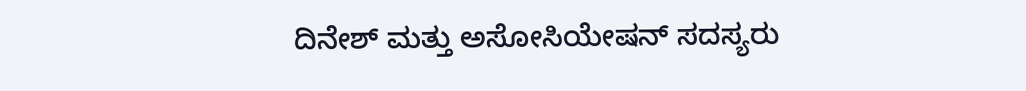ದಿನೇಶ್ ಮತ್ತು ಅಸೋಸಿಯೇಷನ್ ಸದಸ್ಯರು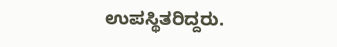ಉಪಸ್ಥಿತರಿದ್ದರು.